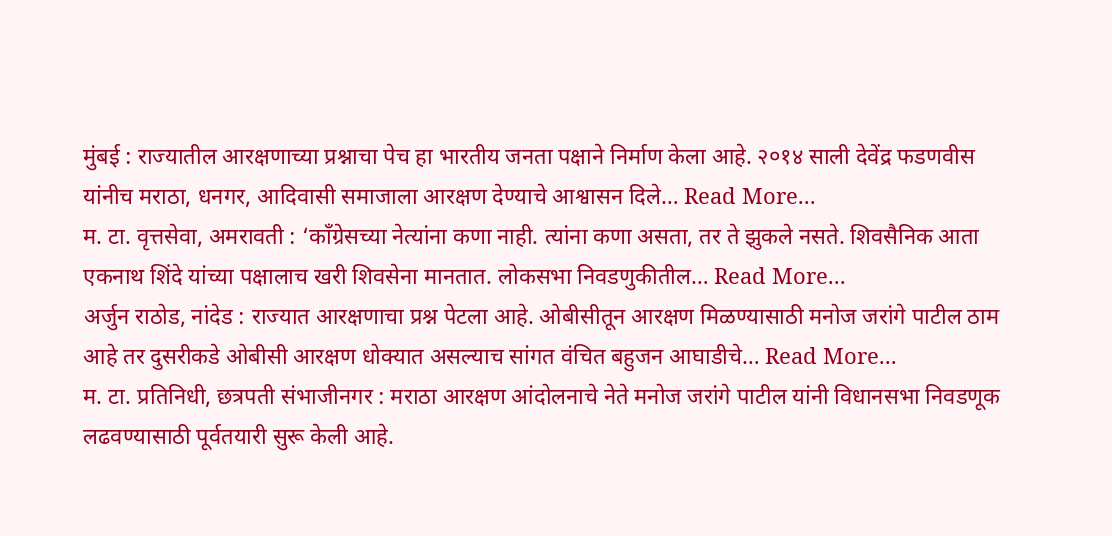मुंबई : राज्यातील आरक्षणाच्या प्रश्नाचा पेच हा भारतीय जनता पक्षाने निर्माण केला आहे. २०१४ साली देवेंद्र फडणवीस यांनीच मराठा, धनगर, आदिवासी समाजाला आरक्षण देण्याचे आश्वासन दिले… Read More...
म. टा. वृत्तसेवा, अमरावती : ‘काँग्रेसच्या नेत्यांना कणा नाही. त्यांना कणा असता, तर ते झुकले नसते. शिवसैनिक आता एकनाथ शिंदे यांच्या पक्षालाच खरी शिवसेना मानतात. लोकसभा निवडणुकीतील… Read More...
अर्जुन राठोड, नांदेड : राज्यात आरक्षणाचा प्रश्न पेटला आहे. ओबीसीतून आरक्षण मिळण्यासाठी मनोज जरांगे पाटील ठाम आहे तर दुसरीकडे ओबीसी आरक्षण धोक्यात असल्याच सांगत वंचित बहुजन आघाडीचे… Read More...
म. टा. प्रतिनिधी, छत्रपती संभाजीनगर : मराठा आरक्षण आंदोलनाचे नेते मनोज जरांगे पाटील यांनी विधानसभा निवडणूक लढवण्यासाठी पूर्वतयारी सुरू केली आहे.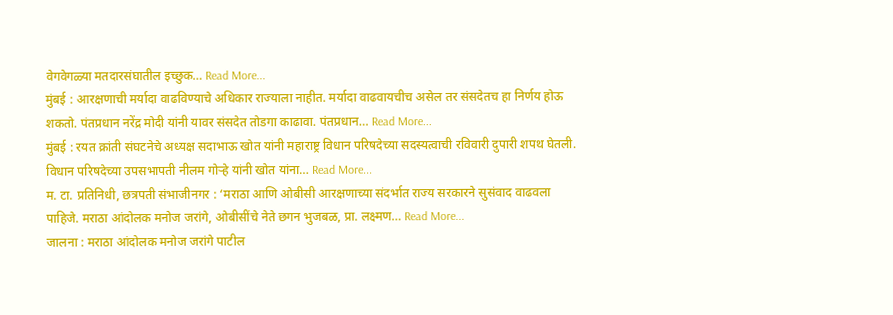वेगवेगळ्या मतदारसंघातील इच्छुक… Read More...
मुंबई : आरक्षणाची मर्यादा वाढविण्याचे अधिकार राज्याला नाहीत. मर्यादा वाढवायचीच असेल तर संसदेतच हा निर्णय होऊ शकतो. पंतप्रधान नरेंद्र मोदी यांनी यावर संसदेत तोडगा काढावा. पंतप्रधान… Read More...
मुंबई : रयत क्रांती संघटनेचे अध्यक्ष सदाभाऊ खोत यांनी महाराष्ट्र विधान परिषदेच्या सदस्यत्वाची रविवारी दुपारी शपथ घेतली. विधान परिषदेच्या उपसभापती नीलम गोऱ्हे यांनी खोत यांना… Read More...
म. टा. प्रतिनिधी, छत्रपती संभाजीनगर : ‘मराठा आणि ओबीसी आरक्षणाच्या संदर्भात राज्य सरकारने सुसंवाद वाढवला पाहिजे. मराठा आंदोलक मनोज जरांगे, ओबीसींचे नेते छगन भुजबळ, प्रा. लक्ष्मण… Read More...
जालना : मराठा आंदोलक मनोज जरांगे पाटील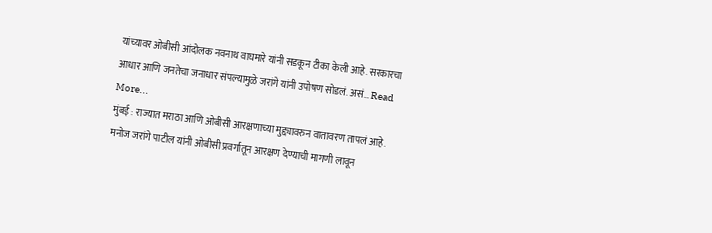यांच्यावर ओबीसी आंदोलक नवनाथ वाघमारे यांनी सडकून टीका केली आहे. सरकारचा आधार आणि जनतेचा जनाधार संपल्यामुळे जरांगे यांनी उपोषण सोडलं. असं… Read More...
मुंबई : राज्यात मराठा आणि ओबीसी आरक्षणाच्या मुद्द्यावरुन वातावरण तापलं आहे. मनोज जरांगे पाटील यांनी ओबीसी प्रवर्गातून आरक्षण देण्याची मागणी लावून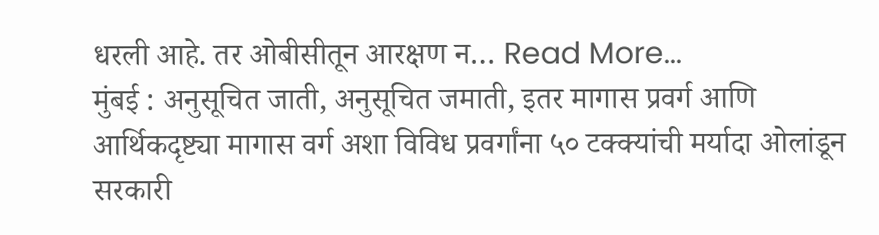धरली आहे. तर ओबीसीतून आरक्षण न… Read More...
मुंबई : अनुसूचित जाती, अनुसूचित जमाती, इतर मागास प्रवर्ग आणि आर्थिकदृष्ट्या मागास वर्ग अशा विविध प्रवर्गांना ५० टक्क्यांची मर्यादा ओलांडून सरकारी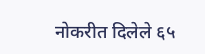नोकरीत दिलेले ६५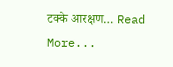टक्के आरक्षण… Read More...